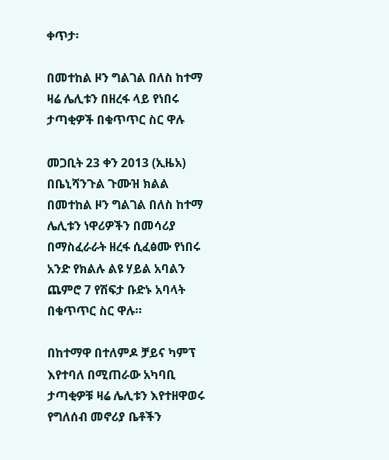ቀጥታ፡

በመተከል ዞን ግልገል በለስ ከተማ ዛሬ ሌሊቱን በዘረፋ ላይ የነበሩ ታጣቂዎች በቁጥጥር ስር ዋሉ

መጋቢት 23 ቀን 2013 (ኢዜአ) በቤኒሻንጉል ጉሙዝ ክልል በመተከል ዞን ግልገል በለስ ከተማ ሌሊቱን ነዋሪዎችን በመሳሪያ በማስፈራራት ዘረፋ ሲፈፅሙ የነበሩ አንድ የክልሉ ልዩ ሃይል አባልን ጨምሮ 7 የሽፍታ ቡድኑ አባላት በቁጥጥር ስር ዋሉ።

በከተማዋ በተለምዶ ቻይና ካምፕ እየተባለ በሚጠራው አካባቢ ታጣቂዎቹ ዛሬ ሌሊቱን እየተዘዋወሩ የግለሰብ መኖሪያ ቤቶችን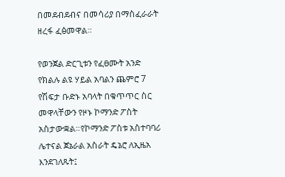በመደብደብና በመሳሪያ በማስፈራራት ዘረፋ ፈፅመዋል።

የወንጀል ድርጊቱን የፈፀሙት አንድ የክልሉ ልዩ ሃይል አባልን ጨምሮ 7 የሽፍታ ቡድኑ አባላት በቁጥጥር ስር መዋላቸውን የዞኑ ኮማንድ ፖስት አስታውቋል።የኮማንድ ፖስቱ አስተባባሪ ሌተናል ጀኔራል አስራት ዴኔሮ ለኢዜአ እንደገለጹት፤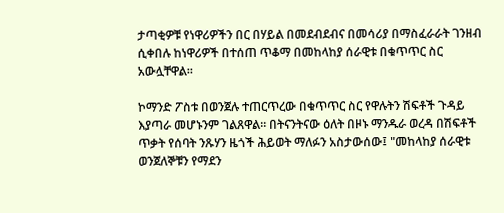ታጣቂዎቹ የነዋሪዎችን በር በሃይል በመደብደብና በመሳሪያ በማስፈራራት ገንዘብ ሲቀበሉ ከነዋሪዎች በተሰጠ ጥቆማ በመከላከያ ሰራዊቱ በቁጥጥር ስር አውሏቸዋል።

ኮማንድ ፖስቱ በወንጀሉ ተጠርጥረው በቁጥጥር ስር የዋሉትን ሽፍቶች ጉዳይ እያጣራ መሆኑንም ገልጸዋል። በትናንትናው ዕለት በዞኑ ማንዱራ ወረዳ በሽፍቶች ጥቃት የሰባት ንጹሃን ዜጎች ሕይወት ማለፉን አስታውሰው፤ "መከላከያ ሰራዊቱ ወንጀለኞቹን የማደን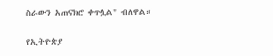ስራውን አጠናክሮ ቀጥሏል" ብለዋል።

የኢትዮጵያ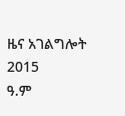ዜና አገልግሎት
2015
ዓ.ም